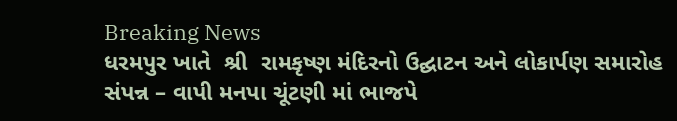Breaking News
ધરમપુર ખાતે  શ્રી  રામકૃષ્ણ મંદિરનો ઉદ્ઘાટન અને લોકાર્પણ સમારોહ સંપન્ન – વાપી મનપા ચૂંટણી માં ભાજપે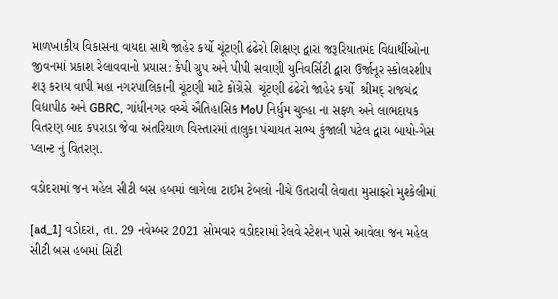માળખાકીય વિકાસના વાયદા સાથે જાહેર કર્યો ચૂંટણી ઢંઢેરો શિક્ષણ દ્વારા જરૂરિયાતમંદ વિદ્યાર્થીઓના જીવનમાં પ્રકાશ રેલાવવાનો પ્રયાસ: કેપી ગ્રુપ અને પીપી સવાણી યુનિવર્સિટી દ્વારા ઉર્જાનૂર સ્કોલરશીપ શરૂ કરાય વાપી મહા નગરપાલિકાની ચૂંટણી માટે કોંગ્રેસે  ચૂંટણી ઢંઢેરો જાહેર કર્યો  શ્રીમદ્ રાજચંદ્ર વિદ્યાપીઠ અને GBRC, ગાંધીનગર વચ્ચે ઐતિહાસિક MoU નિર્ધુમ ચુલ્હા ના સફળ અને લાભદાયક વિતરણ બાદ કપરાડા જેવા અંતરિયાળ વિસ્તારમાં તાલુકા પંચાયત સભ્ય કુંજાલી પટેલ દ્વારા બાયો-ગેસ પ્લાન્ટ નું વિતરણ.

વડોદરામાં જન મહેલ સીટી બસ હબમાં લાગેલા ટાઈમ ટેબલો નીચે ઉતરાવી લેવાતા મુસાફરો મુશ્કેલીમાં

[ad_1] વડોદરા, તા. 29 નવેમ્બર 2021 સોમવાર વડોદરામાં રેલવે સ્ટેશન પાસે આવેલા જન મહેલ સીટી બસ હબમાં સિટી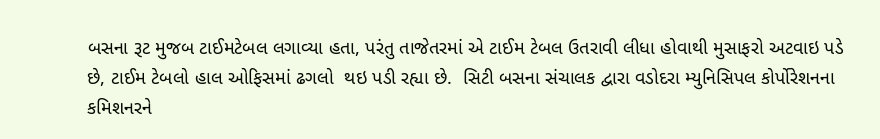બસના રૂટ મુજબ ટાઈમટેબલ લગાવ્યા હતા, પરંતુ તાજેતરમાં એ ટાઈમ ટેબલ ઉતરાવી લીધા હોવાથી મુસાફરો અટવાઇ પડે છે, ટાઈમ ટેબલો હાલ ઓફિસમાં ઢગલો  થઇ પડી રહ્યા છે.  સિટી બસના સંચાલક દ્વારા વડોદરા મ્યુનિસિપલ કોર્પોરેશનના કમિશનરને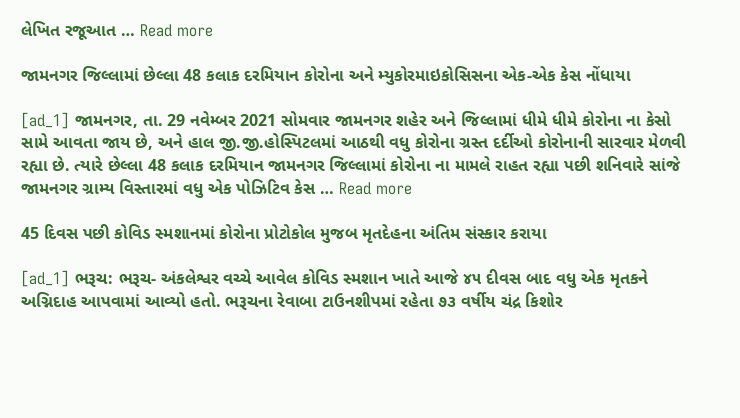લેખિત રજૂઆત … Read more

જામનગર જિલ્લામાં છેલ્લા 48 કલાક દરમિયાન કોરોના અને મ્યુકોરમાઇકોસિસના એક-એક કેસ નોંધાયા

[ad_1] જામનગર, તા. 29 નવેમ્બર 2021 સોમવાર જામનગર શહેર અને જિલ્લામાં ધીમે ધીમે કોરોના ના કેસો સામે આવતા જાય છે, અને હાલ જી.જી.હોસ્પિટલમાં આઠથી વધુ કોરોના ગ્રસ્ત દર્દીઓ કોરોનાની સારવાર મેળવી રહ્યા છે. ત્યારે છેલ્લા 48 કલાક દરમિયાન જામનગર જિલ્લામાં કોરોના ના મામલે રાહત રહ્યા પછી શનિવારે સાંજે જામનગર ગ્રામ્ય વિસ્તારમાં વધુ એક પોઝિટિવ કેસ … Read more

45 દિવસ પછી કોવિડ સ્મશાનમાં કોરોના પ્રોટોકોલ મુજબ મૃતદેહના અંતિમ સંસ્કાર કરાયા

[ad_1] ભરૂચ: ભરૂચ- અંકલેશ્વર વચ્ચે આવેલ કોવિડ સ્મશાન ખાતે આજે ૪૫ દીવસ બાદ વધુ એક મૃતકને અગ્નિદાહ આપવામાં આવ્યો હતો. ભરૂચના રેવાબા ટાઉનશીપમાં રહેતા ૭૩ વર્ષીય ચંદ્ર કિશોર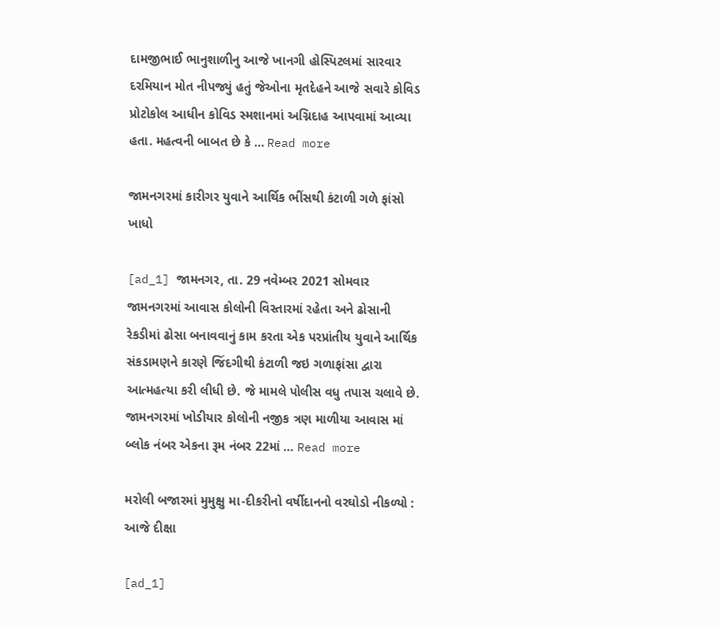દામજીભાઈ ભાનુશાળીનુ આજે ખાનગી હોસ્પિટલમાં સારવાર દરમિયાન મોત નીપજ્યું હતું જેઓના મૃતદેહને આજે સવારે કોવિડ પ્રોટોકોલ આધીન કોવિડ સ્મશાનમાં અગ્નિદાહ આપવામાં આવ્યા હતા. મહત્વની બાબત છે કે … Read more

જામનગરમાં કારીગર યુવાને આર્થિક ભીંસથી કંટાળી ગળે ફાંસો ખાધો

[ad_1] જામનગર, તા. 29 નવેમ્બર 2021 સોમવાર જામનગરમાં આવાસ કોલોની વિસ્તારમાં રહેતા અને ઢોસાની રેકડીમાં ઢોસા બનાવવાનું કામ કરતા એક પરપ્રાંતીય યુવાને આર્થિક સંકડામણને કારણે જિંદગીથી કંટાળી જઇ ગળાફાંસા દ્વારા આત્મહત્યા કરી લીધી છે. જે મામલે પોલીસ વધુ તપાસ ચલાવે છે. જામનગરમાં ખોડીયાર કોલોની નજીક ત્રણ માળીયા આવાસ માં બ્લોક નંબર એકના રૂમ નંબર 22માં … Read more

મરોલી બજારમાં મુમુક્ષુ મા-દીકરીનો વર્ષીદાનનો વરઘોડો નીકળ્યો : આજે દીક્ષા

[ad_1]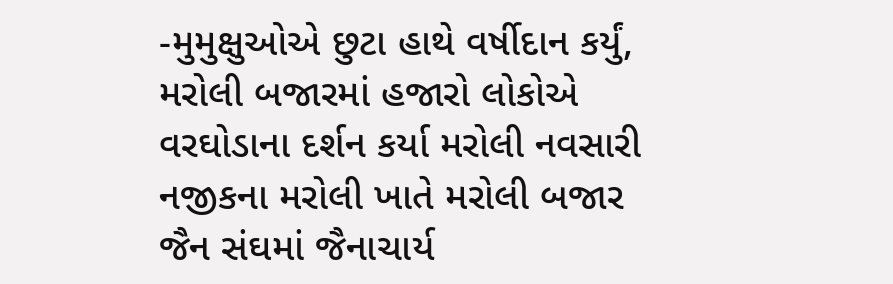-મુમુક્ષુઓએ છુટા હાથે વર્ષીદાન કર્યું,  મરોલી બજારમાં હજારો લોકોએ વરઘોડાના દર્શન કર્યા મરોલી નવસારી નજીકના મરોલી ખાતે મરોલી બજાર જૈન સંઘમાં જૈનાચાર્ય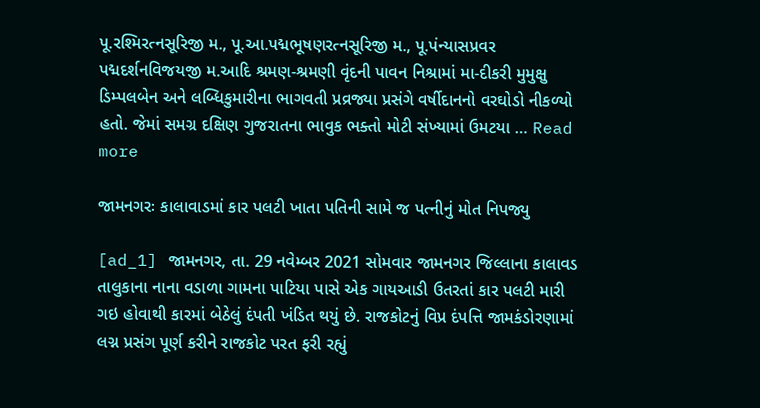પૂ.રશ્મિરત્નસૂરિજી મ., પૂ.આ.પદ્મભૂષણરત્નસૂરિજી મ., પૂ.પંન્યાસપ્રવર પદ્મદર્શનવિજયજી મ.આદિ શ્રમણ-શ્રમણી વૃંદની પાવન નિશ્રામાં મા-દીકરી મુમુક્ષુ ડિમ્પલબેન અને લબ્ધિકુમારીના ભાગવતી પ્રવ્રજ્યા પ્રસંગે વર્ષીદાનનો વરઘોડો નીકળ્યો હતો. જેમાં સમગ્ર દક્ષિણ ગુજરાતના ભાવુક ભક્તો મોટી સંખ્યામાં ઉમટયા … Read more

જામનગરઃ કાલાવાડમાં કાર પલટી ખાતા પતિની સામે જ પત્નીનું મોત નિપજ્યુ

[ad_1] જામનગર, તા. 29 નવેમ્બર 2021 સોમવાર જામનગર જિલ્લાના કાલાવડ તાલુકાના નાના વડાળા ગામના પાટિયા પાસે એક ગાયઆડી ઉતરતાં કાર પલટી મારી ગઇ હોવાથી કારમાં બેઠેલું દંપતી ખંડિત થયું છે. રાજકોટનું વિપ્ર દંપત્તિ જામકંડોરણામાં લગ્ન પ્રસંગ પૂર્ણ કરીને રાજકોટ પરત ફરી રહ્યું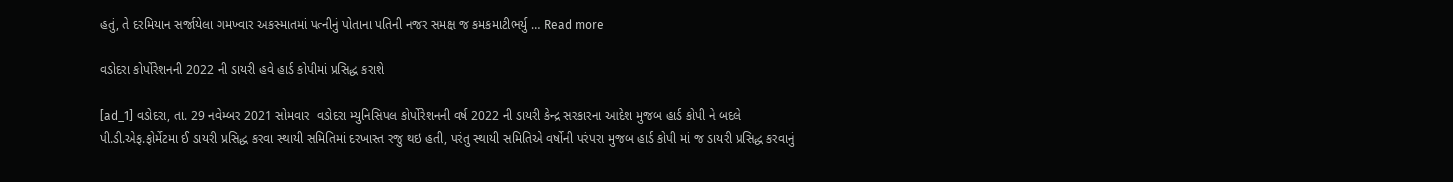હતું, તે દરમિયાન સર્જાયેલા ગમખ્વાર અકસ્માતમાં પત્નીનું પોતાના પતિની નજર સમક્ષ જ કમકમાટીભર્યુ … Read more

વડોદરા કોર્પોરેશનની 2022 ની ડાયરી હવે હાર્ડ કોપીમાં પ્રસિદ્ધ કરાશે

[ad_1] વડોદરા, તા. 29 નવેમ્બર 2021 સોમવાર  વડોદરા મ્યુનિસિપલ કોર્પોરેશનની વર્ષ 2022 ની ડાયરી કેન્દ્ર સરકારના આદેશ મુજબ હાર્ડ કોપી ને બદલે પી.ડી.એફ.ફોર્મેટમા ઈ ડાયરી પ્રસિદ્ધ કરવા સ્થાયી સમિતિમાં દરખાસ્ત રજુ થઇ હતી, પરંતુ સ્થાયી સમિતિએ વર્ષોની પરંપરા મુજબ હાર્ડ કોપી માં જ ડાયરી પ્રસિદ્ધ કરવાનું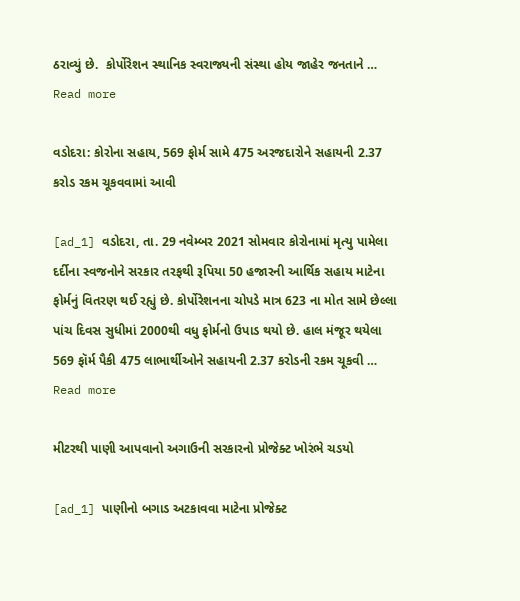ઠરાવ્યું છે.  કોર્પોરેશન સ્થાનિક સ્વરાજ્યની સંસ્થા હોય જાહેર જનતાને … Read more

વડોદરા: કોરોના સહાય, 569 ફોર્મ સામે 475 અરજદારોને સહાયની 2.37 કરોડ રકમ ચૂકવવામાં આવી

[ad_1] વડોદરા, તા. 29 નવેમ્બર 2021 સોમવાર કોરોનામાં મૃત્યુ પામેલા દર્દીના સ્વજનોને સરકાર તરફથી રૂપિયા 50 હજારની આર્થિક સહાય માટેના ફોર્મનું વિતરણ થઈ રહ્યું છે. કોર્પોરેશનના ચોપડે માત્ર 623 ના મોત સામે છેલ્લા પાંચ દિવસ સુધીમાં 2000થી વધુ ફોર્મનો ઉપાડ થયો છે. હાલ મંજૂર થયેલા 569 ફૉર્મ પૈકી 475 લાભાર્થીઓને સહાયની 2.37 કરોડની રકમ ચૂકવી … Read more

મીટરથી પાણી આપવાનો અગાઉની સરકારનો પ્રોજેક્ટ ખોરંભે ચડયો

[ad_1] પાણીનો બગાડ અટકાવવા માટેના પ્રોજેક્ટ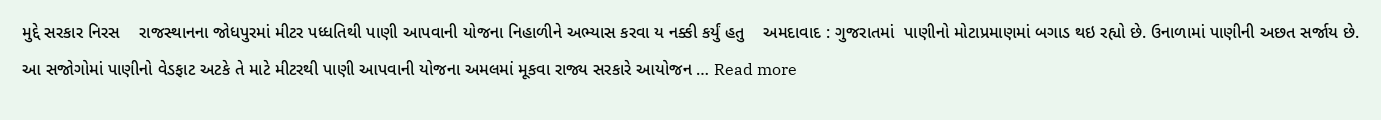મુદ્દે સરકાર નિરસ    રાજસ્થાનના જોધપુરમાં મીટર પધ્ધતિથી પાણી આપવાની યોજના નિહાળીને અભ્યાસ કરવા ય નક્કી કર્યું હતુ    અમદાવાદ : ગુજરાતમાં  પાણીનો મોટાપ્રમાણમાં બગાડ થઇ રહ્યો છે. ઉનાળામાં પાણીની અછત સર્જાય છે. આ સજોગોમાં પાણીનો વેડફાટ અટકે તે માટે મીટરથી પાણી આપવાની યોજના અમલમાં મૂકવા રાજ્ય સરકારે આયોજન … Read more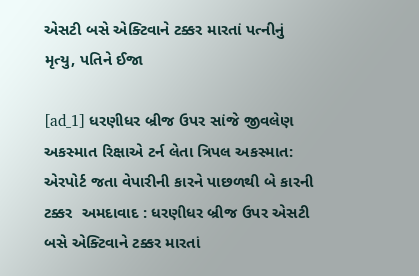એસટી બસે એક્ટિવાને ટક્કર મારતાં પત્નીનું મૃત્યુ, પતિને ઈજા

[ad_1] ધરણીધર બ્રીજ ઉપર સાંજે જીવલેણ અકસ્માત રિક્ષાએ ટર્ન લેતા ત્રિપલ અકસ્માત: એરપોર્ટ જતા વેપારીની કારને પાછળથી બે કારની ટક્કર  અમદાવાદ : ધરણીધર બ્રીજ ઉપર એસટી બસે એક્ટિવાને ટક્કર મારતાં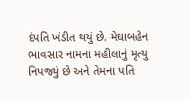દંપતિ ખંડીત થયું છે. મેઘાબહેન ભાવસાર નામના મહીલાનું મૃત્યુ નિપજ્યું છે અને તેમના પતિ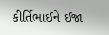કીર્તિભાઈને ઈજા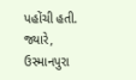પહોંચી હતી. જ્યારે, ઉસ્માનપુરા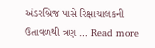અંડરબ્રિજ પાસે રિક્ષાચાલકની ઉતાવળથી ત્રણ … Read more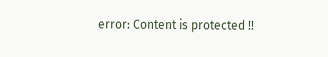error: Content is protected !!